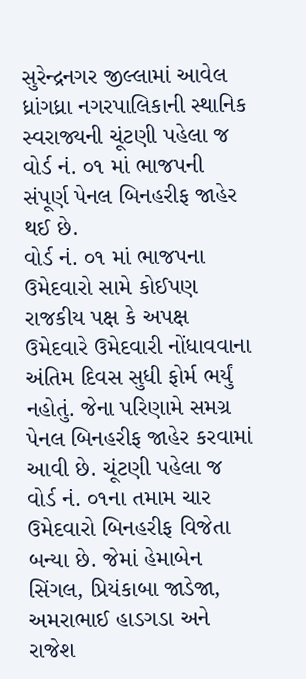સુરેન્દ્રનગર જીલ્લામાં આવેલ ધ્રાંગધ્રા નગરપાલિકાની સ્થાનિક સ્વરાજ્યની ચૂંટણી પહેલા જ વોર્ડ નં. ૦૧ માં ભાજપની સંપૂર્ણ પેનલ બિનહરીફ જાહેર થઈ છે.
વોર્ડ નં. ૦૧ માં ભાજપના ઉમેદવારો સામે કોઈપણ રાજકીય પક્ષ કે અપક્ષ ઉમેદવારે ઉમેદવારી નોંધાવવાના અંતિમ દિવસ સુધી ફોર્મ ભર્યું નહોતું. જેના પરિણામે સમગ્ર પેનલ બિનહરીફ જાહેર કરવામાં આવી છે. ચૂંટણી પહેલા જ વોર્ડ નં. ૦૧ના તમામ ચાર ઉમેદવારો બિનહરીફ વિજેતા બન્યા છે. જેમાં હેમાબેન સિંગલ, પ્રિયંકાબા જાડેજા, અમરાભાઈ હાડગડા અને રાજેશ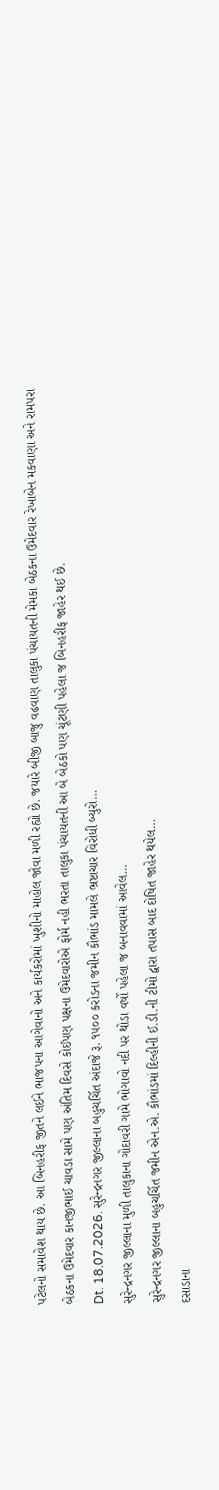પટેલનો સમાવેશ થાય છે. આ બિનહરીફ જીતને લઈને ભાજપના આગેવાનો અને કાર્યકરોમાં ખુશીનો માહોલ જોવા મળી રહ્યો છે. જયારે બીજી બાજુ વઢવાણ તાલુકા પંચાયતની મેમકા બેઠકના ઉમેદવાર રેખાબેન મકવાણા અને રામપરા બેઠકના ઉમેદવાર કાનજીભાઈ ચાવડા સામે પણ અંતિમ દિવસે કોઈપણ પક્ષના ઉમેદવારોએ ફોર્મ નહી ભરતા તાલુકા પંચાયતની આ બે બેઠકો પણ ચૂંટણી પહેલા જ બિનહરીફ જાહેર થઈ છે.
Dt. 18.07.2026. સુરેન્દ્રનગર જીલ્લાના બહુચર્ચિત અંદાજે રૂ. ૧૫૦૦ કરોડના જમીન કૌભાંડ મામલે ભ્રષ્ટાચાર વિરોધી બ્યુરો…
સુરેન્દ્રનગર જીલ્લાના મુળી તાલુકાના ગોદાવરી ગામે ભોગાવો નદી પર થોડા વર્ષો પહેલા જ બનાવવામાં આવેલ…
સુરેન્દ્રનગર જીલ્લાના બહુચર્ચિત જમીન એન.એ. કૌભાંડમાં દિલ્હીની ઈ.ડી.ની ટીમો દ્વારા તપાસ બાદ દોષિત જાહેર થયેલ…
દસાડાના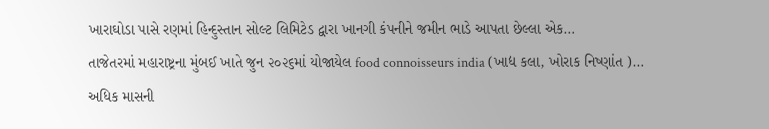ખારાઘોડા પાસે રણમાં હિન્દુસ્તાન સોલ્ટ લિમિટેડ દ્વારા ખાનગી કંપનીને જમીન ભાડે આપતા છેલ્લા એક…
તાજેતરમાં મહારાષ્ટ્રના મુંબઈ ખાતે જુન ૨૦૨૬માં યોજાયેલ food connoisseurs india (ખાદ્ય કલા, ખોરાક નિષ્ણાંત )…
અધિક માસની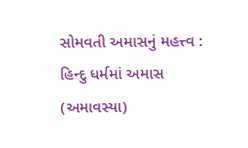સોમવતી અમાસનું મહત્ત્વ : હિન્દુ ધર્મમાં અમાસ (અમાવસ્યા)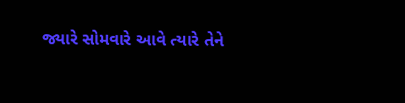જ્યારે સોમવારે આવે ત્યારે તેને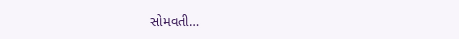સોમવતી…